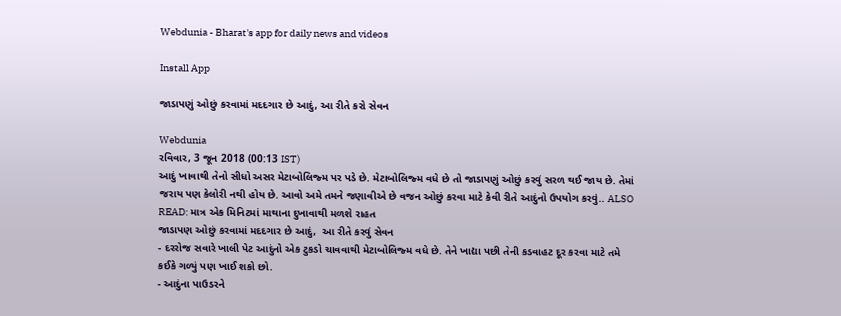Webdunia - Bharat's app for daily news and videos

Install App

જાડાપણું ઓછું કરવામાં મદદગાર છે આદું, આ રીતે કરો સેવન

Webdunia
રવિવાર, 3 જૂન 2018 (00:13 IST)
આદું ખાવાથી તેનો સીધો અસર મેટાબોલિજ્મ પર પડે છે. મેટાબોલિજ્મ વધે છે તો જાડાપણું ઓછું કરવું સરળ થઈ જાય છે. તેમાં જરાય પણ કેલોરી નથી હોય છે. આવો અમે તમને જણાવીએ છે વજન ઓછું કરવા માટે કેવી રીતે આદુંનો ઉપયોગ કરવું.. ALSO READ: માત્ર એક મિનિટમાં માથાના દુખાવાથી મળશે રાહત
જાડાપણ ઓછું કરવામાં મદદગાર છે આદું,  આ રીતે કરવું સેવન
- દરરોજ સવારે ખાલી પેટ આદુંનો એક ટુકડો ચાવવાથી મેટાબોલિજ્મ વધે છે. તેને ખાદ્યા પછી તેની કડવાહટ દૂર કરવા માટે તમે કઈકે ગળ્યું પણ ખાઈ શકો છો.
- આદુંના પાઉડરને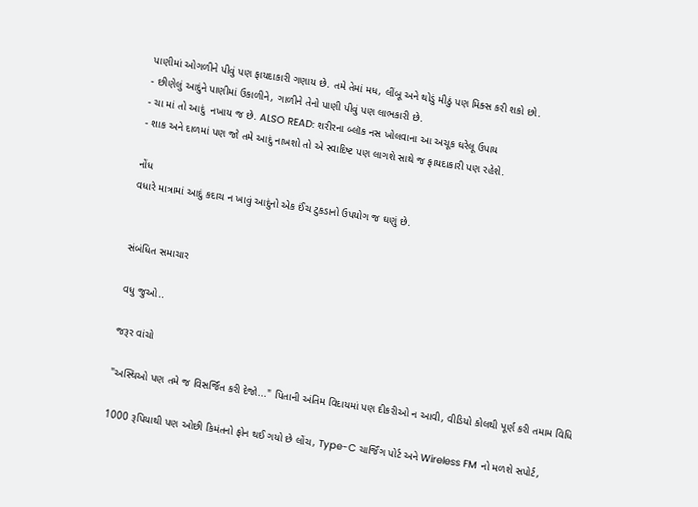પાણીમાં ઓગળીને પીવું પણ ફાયદાકારી ગણાય છે. તમે તેમાં મધ, લીંબૂ અને થોડું મીઠું પણ મિક્સ કરી શકો છો.
- છીણેલું આદુંને પાણીમાં ઉકાળીને, ગાળીને તેનો પાણી પીવું પણ લાભકારી છે.
- ચા માં તો આદું  નખાય જ છે. ALSO READ: શરીરના બ્લૉક નસ ખોલવાના આ અચૂક ઘરેલૂ ઉપાય
- શાક અને દાળમાં પણ જો તમે આદું નાખશો તો એ સ્વાદિષ્ટ પણ લાગશે સાથે જ ફાયદાકારી પણ રહેશે.

નોંધ
વધારે માત્રામાં આદું કદાચ ન ખાવું આદુંનો એક ઈંચ ટુકડાનો ઉપયોગ જ ઘણું છે.


સંબંધિત સમાચાર

વધુ જુઓ..

જરૂર વાંચો

"અસ્થિઓ પણ તમે જ વિસર્જિત કરી દેજો..." પિતાની અંતિમ વિદાયમાં પણ દીકરીઓ ન આવી, વીડિયો કોલથી પૂર્ણ કરી તમામ વિધિ

1000 રૂપિયાથી પણ ઓછી કિમંતનો ફોન થઈ ગયો છે લોંચ, Type-C ચાર્જિંગ પોર્ટ અને Wireless FM નો મળશે સપોર્ટ,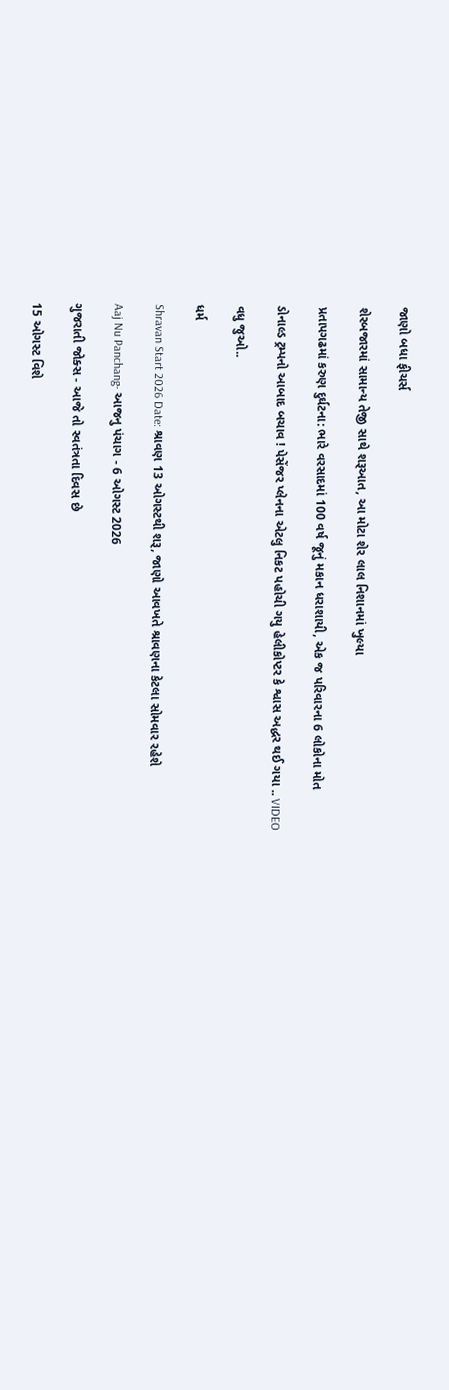જાણો બધા ફીચર્સ

શેરબજારમાં સામાન્ય તેજી સાથે શરૂઆત, આ મોટા શેર લાલ નિશાનમાં ખુલ્યા

પ્રતાપગઢમાં કરુણ દુર્ઘટના: ભારે વરસાદમાં 100 વર્ષ જૂનું મકાન ધરાશાયી, એક જ પરિવારના 6 લોકોના મોત

ડોનાલ્ડ ટ્રમ્પનો આબાદ બચાવ ! પેસેંજર પ્લેનના એટલુ નિકટ પહોચી ગયુ હેલીકોપ્ટર કે શ્વાસ અદ્ધર થઈ ગયા .. VIDEO

વધુ જુઓ..

ધર્મ

Shravan Start 2026 Date: શ્રાવણ 13 ઓગસ્ટથી શરૂ, જાણો આવખતે શ્રાવણના કેટલા સોમવાર રહેશે

Aaj Nu Panchang- આજનુ પંચાગ - 6 ઓગસ્ટ 2026

ગુજરાતી જોક્સ - આજે તો સ્વતંત્રતા દિવસ છે

15 ઓગસ્ટ વિશે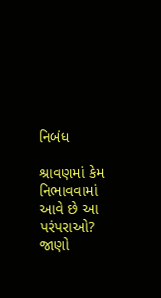નિબંધ

શ્રાવણમાં કેમ નિભાવવામાં આવે છે આ પરંપરાઓ? જાણો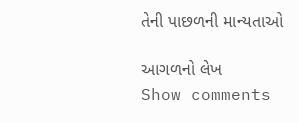તેની પાછળની માન્યતાઓ

આગળનો લેખ
Show comments